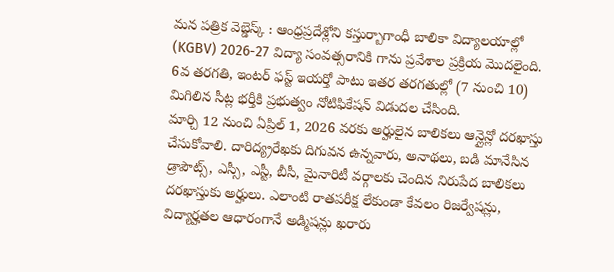మన పత్రిక వెబ్డెస్క్ : ఆంధ్రప్రదేశ్లోని కస్తుర్బాగాంధీ బాలికా విద్యాలయాల్లో (KGBV) 2026-27 విద్యా సంవత్సరానికి గాను ప్రవేశాల ప్రక్రియ మొదలైంది. 6వ తరగతి, ఇంటర్ ఫస్ట్ ఇయర్తో పాటు ఇతర తరగతుల్లో (7 నుంచి 10) మిగిలిన సీట్ల భర్తీకి ప్రభుత్వం నోటిఫికేషన్ విడుదల చేసింది.
మార్చి 12 నుంచి ఏప్రిల్ 1, 2026 వరకు అర్హులైన బాలికలు ఆన్లైన్లో దరఖాస్తు చేసుకోవాలి. దారిద్య్రరేఖకు దిగువన ఉన్నవారు, అనాథలు, బడి మానేసిన డ్రాపౌట్స్, ఎస్సీ, ఎస్టీ, బీసీ, మైనారిటీ వర్గాలకు చెందిన నిరుపేద బాలికలు దరఖాస్తుకు అర్హులు. ఎలాంటి రాతపరీక్ష లేకుండా కేవలం రిజర్వేషన్లు, విద్యార్హతల ఆధారంగానే అడ్మిషన్లు ఖరారు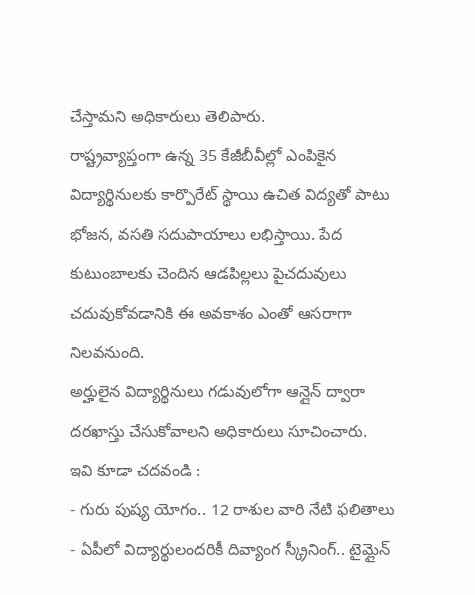చేస్తామని అధికారులు తెలిపారు.
రాష్ట్రవ్యాప్తంగా ఉన్న 35 కేజీబీవీల్లో ఎంపికైన విద్యార్థినులకు కార్పొరేట్ స్థాయి ఉచిత విద్యతో పాటు భోజన, వసతి సదుపాయాలు లభిస్తాయి. పేద కుటుంబాలకు చెందిన ఆడపిల్లలు పైచదువులు చదువుకోవడానికి ఈ అవకాశం ఎంతో ఆసరాగా నిలవనుంది.
అర్హులైన విద్యార్థినులు గడువులోగా ఆన్లైన్ ద్వారా దరఖాస్తు చేసుకోవాలని అధికారులు సూచించారు.
ఇవి కూడా చదవండి :
- గురు పుష్య యోగం.. 12 రాశుల వారి నేటి ఫలితాలు
- ఏపీలో విద్యార్థులందరికీ దివ్యాంగ స్క్రీనింగ్.. టైమ్లైన్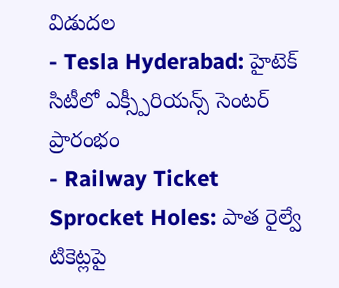విడుదల
- Tesla Hyderabad: హైటెక్ సిటీలో ఎక్స్పీరియన్స్ సెంటర్ ప్రారంభం
- Railway Ticket Sprocket Holes: పాత రైల్వే టికెట్లపై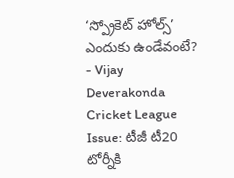‘స్ప్రోకెట్ హోల్స్’ ఎందుకు ఉండేవంటే?
- Vijay Deverakonda Cricket League Issue: టీజీ టీ20 టోర్నీకి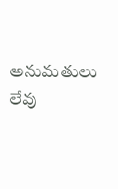అనుమతులు లేవు